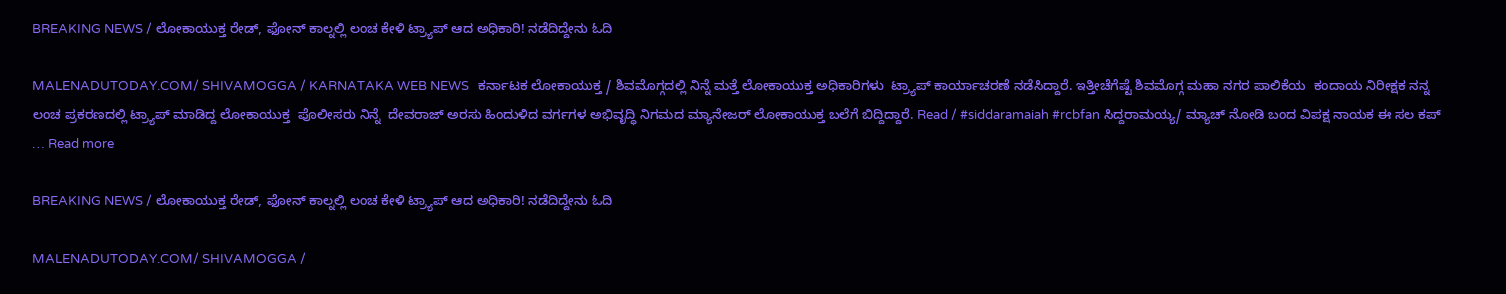BREAKING NEWS / ಲೋಕಾಯುಕ್ತ ರೇಡ್, ಫೋನ್ ಕಾಲ್ನಲ್ಲಿ ಲಂಚ ಕೇಳಿ ಟ್ರ್ಯಾಪ್ ಆದ ಅಧಿಕಾರಿ! ನಡೆದಿದ್ದೇನು ಓದಿ

MALENADUTODAY.COM/ SHIVAMOGGA / KARNATAKA WEB NEWS   ಕರ್ನಾಟಕ ಲೋಕಾಯುಕ್ತ / ಶಿವಮೊಗ್ಗದಲ್ಲಿ ನಿನ್ನೆ ಮತ್ತೆ ಲೋಕಾಯುಕ್ತ ಅಧಿಕಾರಿಗಳು  ಟ್ರ್ಯಾಪ್ ಕಾರ್ಯಾಚರಣೆ ನಡೆಸಿದ್ದಾರೆ. ಇತ್ತೀಚೆಗೆಷ್ಟೆ ಶಿವಮೊಗ್ಗ ಮಹಾ ನಗರ ಪಾಲಿಕೆಯ  ಕಂದಾಯ ನಿರೀಕ್ಷಕ ನನ್ನ ಲಂಚ ಪ್ರಕರಣದಲ್ಲಿ ಟ್ರ್ಯಾಪ್ ಮಾಡಿದ್ದ ಲೋಕಾಯುಕ್ತ  ಪೊಲೀಸರು ನಿನ್ನೆ  ದೇವರಾಜ್ ಅರಸು ಹಿಂದುಳಿದ ವರ್ಗಗಳ ಅಭಿವೃದ್ಧಿ ನಿಗಮದ ಮ್ಯಾನೇಜರ್ ಲೋಕಾಯುಕ್ತ ಬಲೆಗೆ ಬಿದ್ದಿದ್ದಾರೆ. Read / #siddaramaiah #rcbfan ಸಿದ್ದರಾಮಯ್ಯ/ ಮ್ಯಾಚ್ ನೋಡಿ ಬಂದ ವಿಪಕ್ಷ ನಾಯಕ ಈ ಸಲ ಕಪ್ … Read more

BREAKING NEWS / ಲೋಕಾಯುಕ್ತ ರೇಡ್, ಫೋನ್ ಕಾಲ್ನಲ್ಲಿ ಲಂಚ ಕೇಳಿ ಟ್ರ್ಯಾಪ್ ಆದ ಅಧಿಕಾರಿ! ನಡೆದಿದ್ದೇನು ಓದಿ

MALENADUTODAY.COM/ SHIVAMOGGA /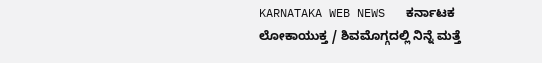KARNATAKA WEB NEWS   ಕರ್ನಾಟಕ ಲೋಕಾಯುಕ್ತ / ಶಿವಮೊಗ್ಗದಲ್ಲಿ ನಿನ್ನೆ ಮತ್ತೆ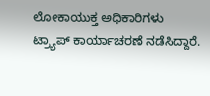ಲೋಕಾಯುಕ್ತ ಅಧಿಕಾರಿಗಳು  ಟ್ರ್ಯಾಪ್ ಕಾರ್ಯಾಚರಣೆ ನಡೆಸಿದ್ದಾರೆ.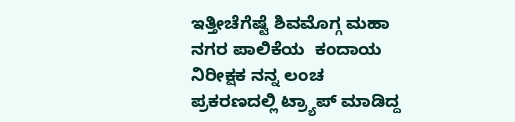ಇತ್ತೀಚೆಗೆಷ್ಟೆ ಶಿವಮೊಗ್ಗ ಮಹಾ ನಗರ ಪಾಲಿಕೆಯ  ಕಂದಾಯ ನಿರೀಕ್ಷಕ ನನ್ನ ಲಂಚ ಪ್ರಕರಣದಲ್ಲಿ ಟ್ರ್ಯಾಪ್ ಮಾಡಿದ್ದ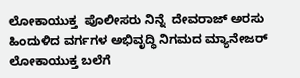ಲೋಕಾಯುಕ್ತ  ಪೊಲೀಸರು ನಿನ್ನೆ  ದೇವರಾಜ್ ಅರಸು ಹಿಂದುಳಿದ ವರ್ಗಗಳ ಅಭಿವೃದ್ಧಿ ನಿಗಮದ ಮ್ಯಾನೇಜರ್ ಲೋಕಾಯುಕ್ತ ಬಲೆಗೆ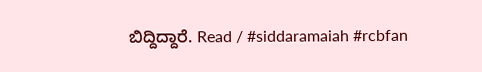ಬಿದ್ದಿದ್ದಾರೆ. Read / #siddaramaiah #rcbfan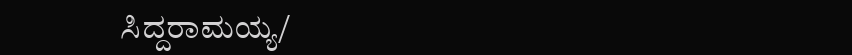ಸಿದ್ದರಾಮಯ್ಯ/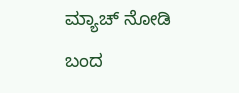ಮ್ಯಾಚ್ ನೋಡಿ ಬಂದ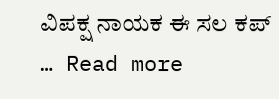ವಿಪಕ್ಷ ನಾಯಕ ಈ ಸಲ ಕಪ್ … Read more